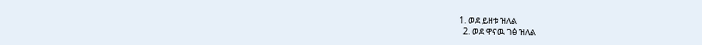1. ወደ ይዘቱ ዝለል
  2. ወደ ዋናዉ ገፅ ዝለል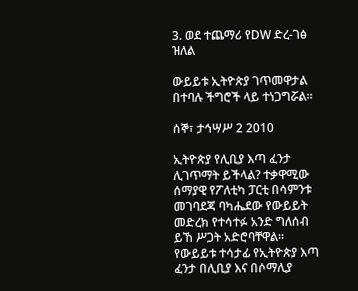3. ወደ ተጨማሪ የDW ድረ-ገፅ ዝለል

ውይይቱ ኢትዮጵያ ገጥመዋታል በተባሉ ችግሮች ላይ ተነጋግሯል።

ሰኞ፣ ታኅሣሥ 2 2010

ኢትዮጵያ የሊቢያ እጣ ፈንታ ሊገጥማት ይችላል? ተቃዋሚው ሰማያዊ የፖለቲካ ፓርቲ በሳምንቱ መገባደጃ ባካሔደው የውይይት መድረክ የተሳተፉ አንድ ግለሰብ ይኸ ሥጋት አድሮባቸዋል። የውይይቱ ተሳታፊ የኢትዮጵያ እጣ ፈንታ በሊቢያ እና በሶማሊያ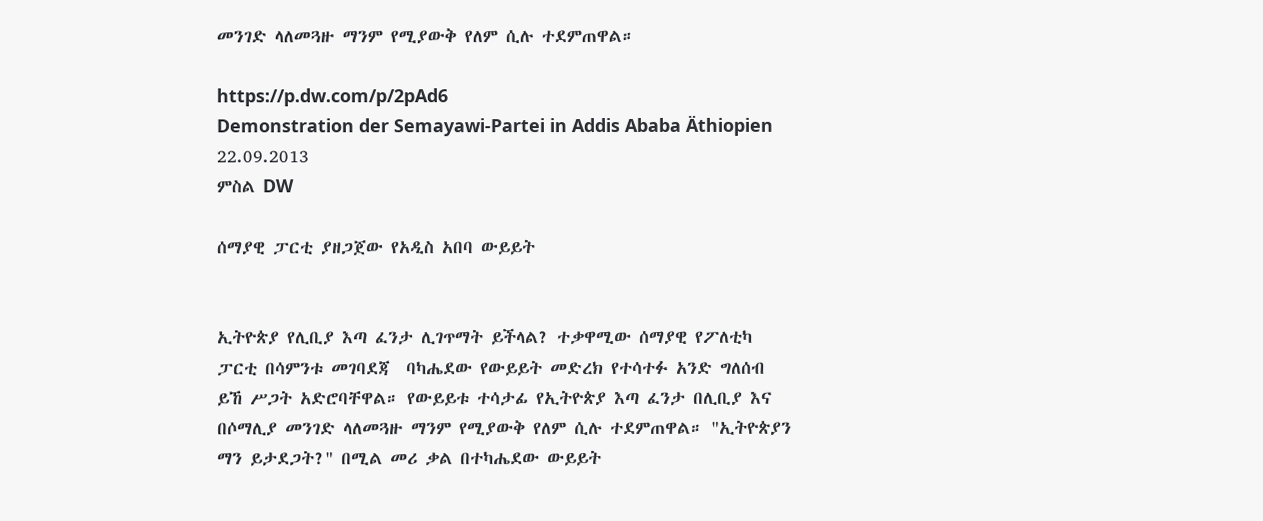መንገድ ላለመጓዙ ማንም የሚያውቅ የለም ሲሉ ተደምጠዋል።

https://p.dw.com/p/2pAd6
Demonstration der Semayawi-Partei in Addis Ababa Äthiopien 22.09.2013
ምስል DW

ሰማያዊ ፓርቲ ያዘጋጀው የአዲስ አበባ ውይይት


ኢትዮጵያ የሊቢያ እጣ ፈንታ ሊገጥማት ይችላል? ተቃዋሚው ሰማያዊ የፖለቲካ ፓርቲ በሳምንቱ መገባደጃ  ባካሔደው የውይይት መድረክ የተሳተፉ አንድ ግለሰብ ይኸ ሥጋት አድሮባቸዋል። የውይይቱ ተሳታፊ የኢትዮጵያ እጣ ፈንታ በሊቢያ እና በሶማሊያ መንገድ ላለመጓዙ ማንም የሚያውቅ የለም ሲሉ ተደምጠዋል። "ኢትዮጵያን ማን ይታደጋት?" በሚል መሪ ቃል በተካሔደው ውይይት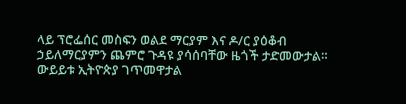ላይ ፕሮፌሰር መስፍን ወልደ ማርያም እና ዶ/ር ያዕቆብ ኃይለማርያምን ጨምሮ ጉዳዩ ያሳሰባቸው ዜጎች ታድመውታል። ውይይቱ ኢትዮጵያ ገጥመዋታል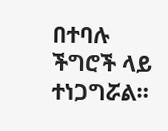በተባሉ ችግሮች ላይ ተነጋግሯል።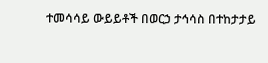ተመሳሳይ ውይይቶች በወርኃ ታኅሳስ በተከታታይ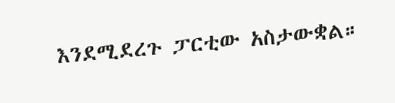እንደሚደረጉ ፓርቲው አስታውቋል።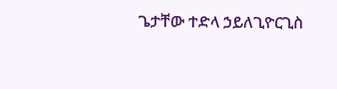ጌታቸው ተድላ ኃይለጊዮርጊስ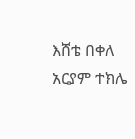እሸቴ በቀለ
አርያም ተክሌ